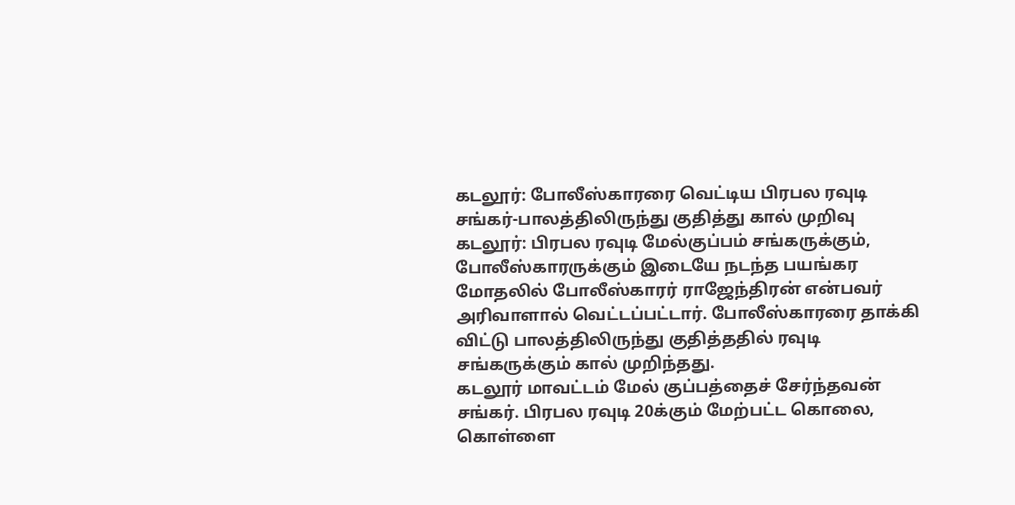கடலூர்: போலீஸ்காரரை வெட்டிய பிரபல ரவுடி சங்கர்-பாலத்திலிருந்து குதித்து கால் முறிவு
கடலூர்: பிரபல ரவுடி மேல்குப்பம் சங்கருக்கும், போலீஸ்காரருக்கும் இடையே நடந்த பயங்கர மோதலில் போலீஸ்காரர் ராஜேந்திரன் என்பவர் அரிவாளால் வெட்டப்பட்டார். போலீஸ்காரரை தாக்கி விட்டு பாலத்திலிருந்து குதித்ததில் ரவுடி சங்கருக்கும் கால் முறிந்தது.
கடலூர் மாவட்டம் மேல் குப்பத்தைச் சேர்ந்தவன் சங்கர். பிரபல ரவுடி 20க்கும் மேற்பட்ட கொலை, கொள்ளை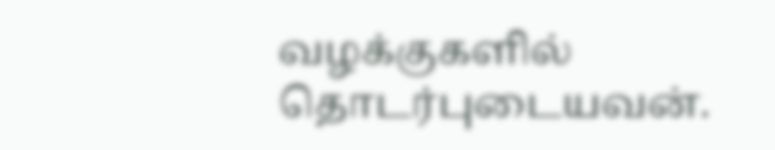வழக்குகளில் தொடர்புடையவன்.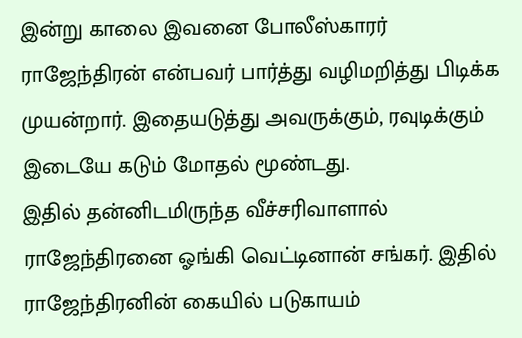இன்று காலை இவனை போலீஸ்காரர் ராஜேந்திரன் என்பவர் பார்த்து வழிமறித்து பிடிக்க முயன்றார். இதையடுத்து அவருக்கும், ரவுடிக்கும் இடையே கடும் மோதல் மூண்டது.
இதில் தன்னிடமிருந்த வீச்சரிவாளால் ராஜேந்திரனை ஓங்கி வெட்டினான் சங்கர். இதில் ராஜேந்திரனின் கையில் படுகாயம்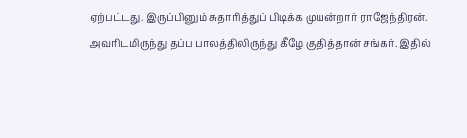ஏற்பட்டது. இருப்பினும் சுதாரித்துப் பிடிக்க முயன்றார் ராஜேந்திரன்.
அவரிடமிருந்து தப்ப பாலத்திலிருந்து கீழே குதித்தான் சங்கர். இதில்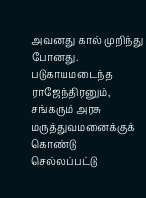அவனது கால் முறிந்து போனது.
படுகாயமடைந்த ராஜேந்திரனும், சங்கரும் அரசு மருத்துவமனைக்குக் கொண்டு செல்லப்பட்டு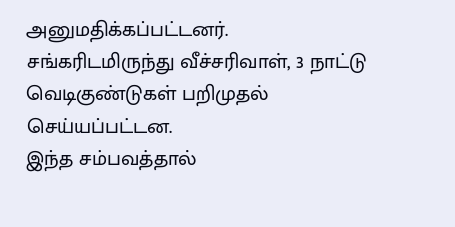அனுமதிக்கப்பட்டனர்.
சங்கரிடமிருந்து வீச்சரிவாள், 3 நாட்டு வெடிகுண்டுகள் பறிமுதல் செய்யப்பட்டன.
இந்த சம்பவத்தால்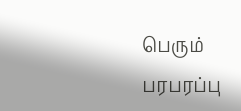பெரும் பரபரப்பு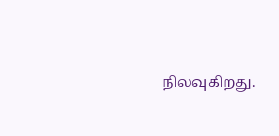நிலவுகிறது.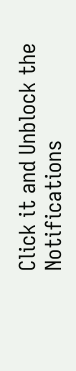Click it and Unblock the Notifications